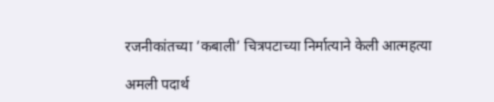रजनीकांतच्या ’कबाली’ चित्रपटाच्या निर्मात्याने केली आत्महत्या

अमली पदार्थ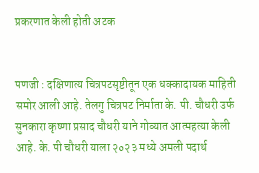प्रकरणात केली होती अटक


पणजी : दक्षिणात्य चित्रपटसृष्टीतून एक धक्कादायक माहिती समोर आली आहे. तेलगु चित्रपट निर्माता के. पी. चौधरी उर्फ सुनकारा कृष्णा प्रसाद चौधरी याने गोव्यात आत्महत्या केली आहे. के. पी चौधरी याला २०२३ मध्ये अमली पदार्थ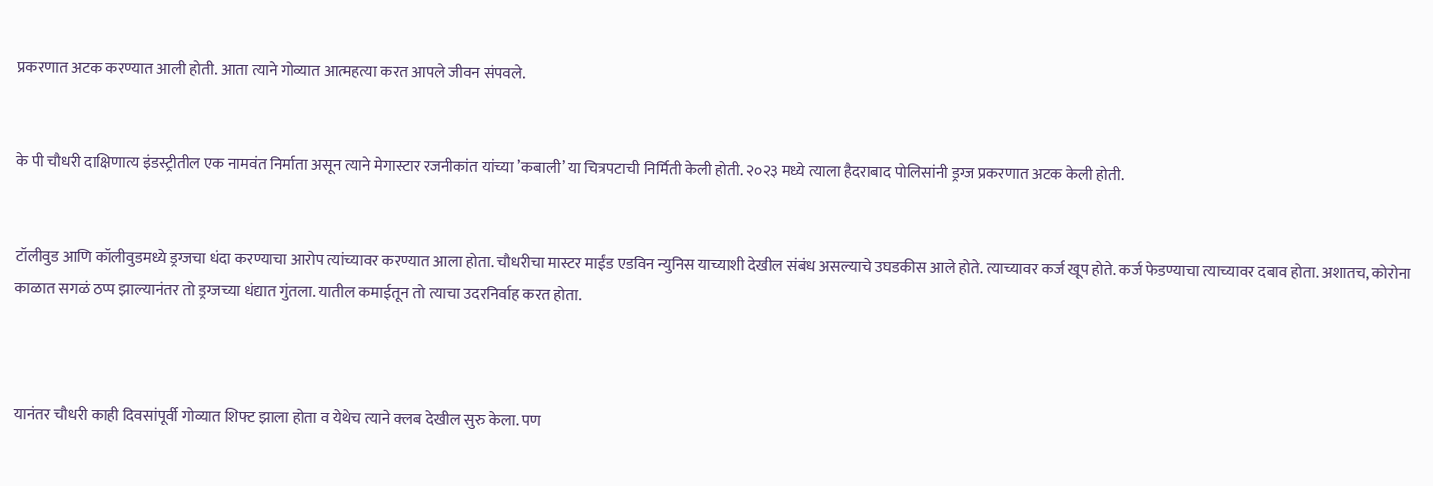प्रकरणात अटक करण्यात आली होती. आता त्याने गोव्यात आत्महत्या करत आपले जीवन संपवले.


के पी चौधरी दाक्षिणात्य इंडस्ट्रीतील एक नामवंत निर्माता असून त्याने मेगास्टार रजनीकांत यांच्या ’कबाली’ या चित्रपटाची निर्मिती केली होती. २०२३ मध्ये त्याला हैदराबाद पोलिसांनी ड्रग्ज प्रकरणात अटक केली होती.


टॉलीवुड आणि कॉलीवुडमध्ये ड्रग्जचा धंदा करण्याचा आरोप त्यांच्यावर करण्यात आला होता. चौधरीचा मास्टर माईंड एडविन न्युनिस याच्याशी देखील संबंध असल्याचे उघडकीस आले होते. त्याच्यावर कर्ज खूप होते. कर्ज फेडण्याचा त्याच्यावर दबाव होता. अशातच, कोरोना काळात सगळं ठप्प झाल्यानंतर तो ड्रग्जच्या धंद्यात गुंतला. यातील कमाईतून तो त्याचा उदरनिर्वाह करत होता.



यानंतर चौधरी काही दिवसांपूर्वी गोव्यात शिफ्ट झाला होता व येथेच त्याने क्लब देखील सुरु केला. पण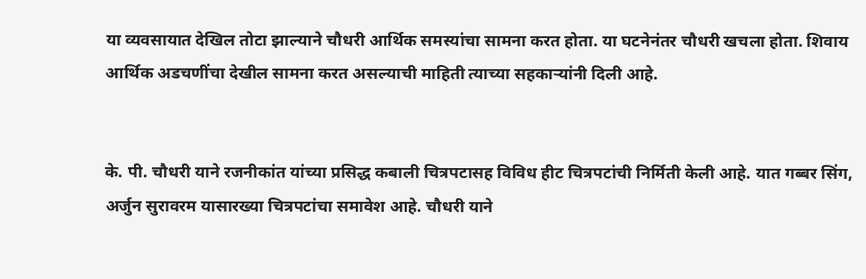या व्यवसायात देखिल तोटा झाल्याने चौधरी आर्थिक समस्यांचा सामना करत होता. या घटनेनंतर चौधरी खचला होता. शिवाय आर्थिक अडचणींचा देखील सामना करत असल्याची माहिती त्याच्या सहकाऱ्यांनी दिली आहे.


के. पी. चौधरी याने रजनीकांत यांच्या प्रसिद्ध कबाली चित्रपटासह विविध हीट चित्रपटांची निर्मिती केली आहे. यात गब्बर सिंग, अर्जुन सुरावरम यासारख्या चित्रपटांचा समावेश आहे. चौधरी याने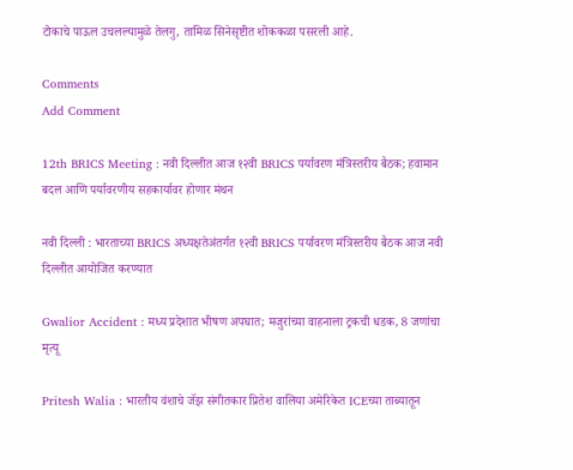टोकाचे पाऊल उचलल्यामुळे तेलगु, तामिळ सिनेसृष्टीत शोककळा पसरली आहे.

Comments
Add Comment

12th BRICS Meeting : नवी दिल्लीत आज १२वी BRICS पर्यावरण मंत्रिस्तरीय बैठक; हवामान बदल आणि पर्यावरणीय सहकार्यावर होणार मंथन

नवी दिल्ली : भारताच्या BRICS अध्यक्षतेअंतर्गत १२वी BRICS पर्यावरण मंत्रिस्तरीय बैठक आज नवी दिल्लीत आयोजित करण्यात

Gwalior Accident : मध्य प्रदेशात भीषण अपघात; मजुरांच्या वाहनाला ट्रकची धडक, 8 जणांचा मृत्यू

Pritesh Walia : भारतीय वंशाचे जॅझ संगीतकार प्रितेश वालिया अमेरिकेत ICEच्या ताब्यातून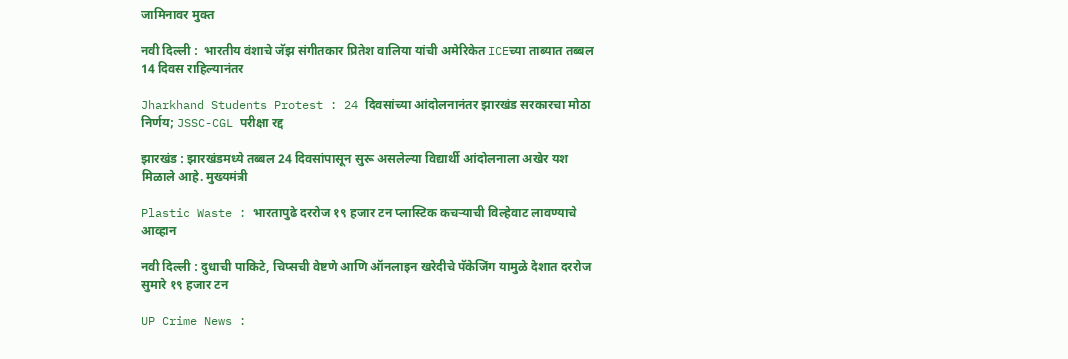जामिनावर मुक्त

नवी दिल्ली :  भारतीय वंशाचे जॅझ संगीतकार प्रितेश वालिया यांची अमेरिकेत ICEच्या ताब्यात तब्बल 14 दिवस राहिल्यानंतर

Jharkhand Students Protest : 24 दिवसांच्या आंदोलनानंतर झारखंड सरकारचा मोठा निर्णय; JSSC-CGL परीक्षा रद्द

झारखंड : झारखंडमध्ये तब्बल 24 दिवसांपासून सुरू असलेल्या विद्यार्थी आंदोलनाला अखेर यश मिळाले आहे. मुख्यमंत्री

Plastic Waste : भारतापुढे दररोज १९ हजार टन प्लास्टिक कचऱ्याची विल्हेवाट लावण्याचे आव्हान

नवी दिल्ली : दुधाची पाकिटे, चिप्सची वेष्टणे आणि ऑनलाइन खरेदीचे पॅकेजिंग यामुळे देशात दररोज सुमारे १९ हजार टन

UP Crime News :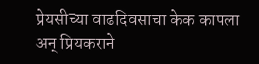प्रेयसीच्या वाढदिवसाचा केक कापला अन् प्रियकराने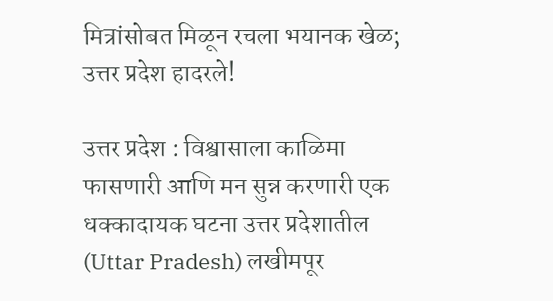मित्रांसोबत मिळून रचला भयानक खेळ; उत्तर प्रदेश हादरले!

उत्तर प्रदेश : विश्वासाला काळिमा फासणारी आणि मन सुन्न करणारी एक धक्कादायक घटना उत्तर प्रदेशातील (Uttar Pradesh) लखीमपूर